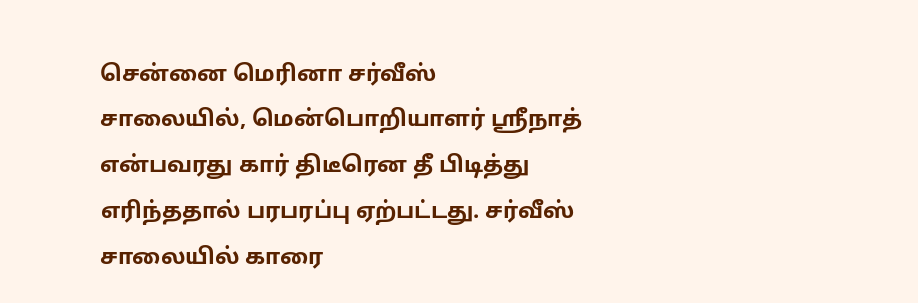சென்னை மெரினா சர்வீஸ் சாலையில், மென்பொறியாளர் ஸ்ரீநாத் என்பவரது கார் திடீரென தீ பிடித்து எரிந்ததால் பரபரப்பு ஏற்பட்டது. சர்வீஸ் சாலையில் காரை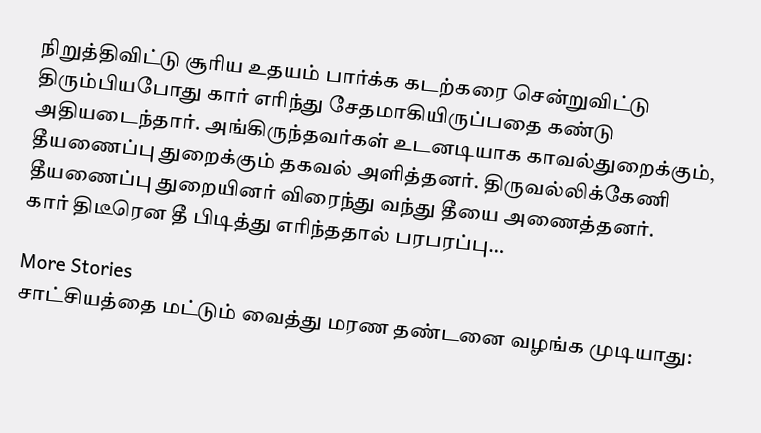நிறுத்திவிட்டு சூரிய உதயம் பார்க்க கடற்கரை சென்றுவிட்டு திரும்பியபோது கார் எரிந்து சேதமாகியிருப்பதை கண்டு அதியடைந்தார். அங்கிருந்தவர்கள் உடனடியாக காவல்துறைக்கும், தீயணைப்பு துறைக்கும் தகவல் அளித்தனர். திருவல்லிக்கேணி தீயணைப்பு துறையினர் விரைந்து வந்து தீயை அணைத்தனர்.
கார் திடீரென தீ பிடித்து எரிந்ததால் பரபரப்பு…

More Stories
சாட்சியத்தை மட்டும் வைத்து மரண தண்டனை வழங்க முடியாது: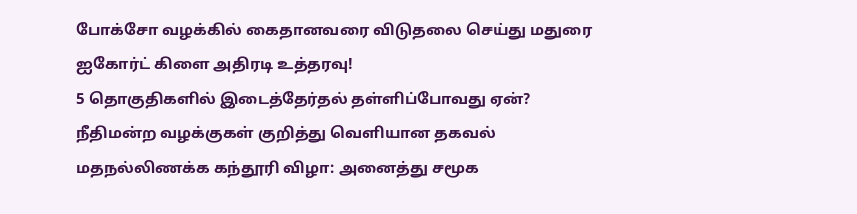போக்சோ வழக்கில் கைதானவரை விடுதலை செய்து மதுரை ஐகோர்ட் கிளை அதிரடி உத்தரவு!
5 தொகுதிகளில் இடைத்தேர்தல் தள்ளிப்போவது ஏன்? நீதிமன்ற வழக்குகள் குறித்து வெளியான தகவல்
மதநல்லிணக்க கந்தூரி விழா: அனைத்து சமூக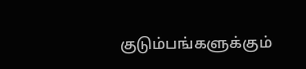குடும்பங்களுக்கும்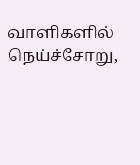வாளிகளில் நெய்ச்சோறு,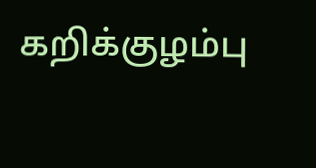கறிக்குழம்பு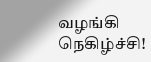வழங்கி நெகிழ்ச்சி!